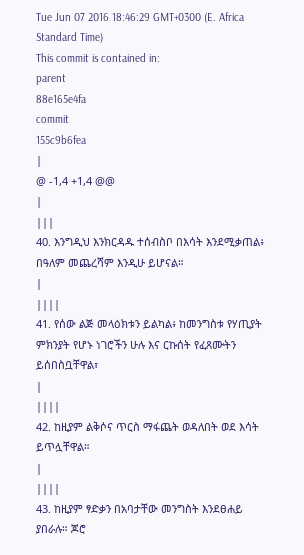Tue Jun 07 2016 18:46:29 GMT+0300 (E. Africa Standard Time)
This commit is contained in:
parent
88e165e4fa
commit
155c9b6fea
|
@ -1,4 +1,4 @@
|
|||
40. እንግዲህ እንክርዳዱ ተሰብስቦ በእሳት እንደሚቃጠል፥ በዓለም መጨረሻም እንዲሁ ይሆናል።
|
||||
41. የሰው ልጅ መላዕክቱን ይልካል፥ ከመንግስቱ የሃጢያት ምክንያት የሆኑ ነገሮችን ሁሉ እና ርኩሰት የፈጸሙትን ይሰበስቧቸዋል፣
|
||||
42. ከዚያም ልቅሶና ጥርስ ማፋጨት ወዳለበት ወደ እሳት ይጥሏቸዋል።
|
||||
43. ከዚያም ፃድቃን በአባታቸው መንግስት እንደፀሐይ ያበራሉ። ጆሮ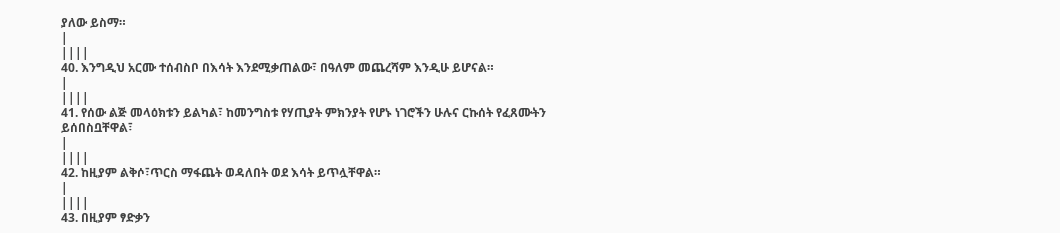ያለው ይስማ።
|
||||
40. እንግዲህ አርሙ ተሰብስቦ በእሳት እንደሚቃጠልው፣ በዓለም መጨረሻም እንዲሁ ይሆናል።
|
||||
41. የሰው ልጅ መላዕክቱን ይልካል፣ ከመንግስቱ የሃጢያት ምክንያት የሆኑ ነገሮችን ሁሉና ርኩሰት የፈጸሙትን ይሰበስቧቸዋል፣
|
||||
42. ከዚያም ልቅሶ፣ጥርስ ማፋጨት ወዳለበት ወደ እሳት ይጥሏቸዋል።
|
||||
43. በዚያም ፃድቃን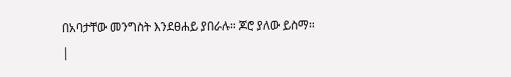በአባታቸው መንግስት እንደፀሐይ ያበራሉ። ጆሮ ያለው ይስማ።
|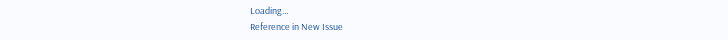Loading…
Reference in New Issue